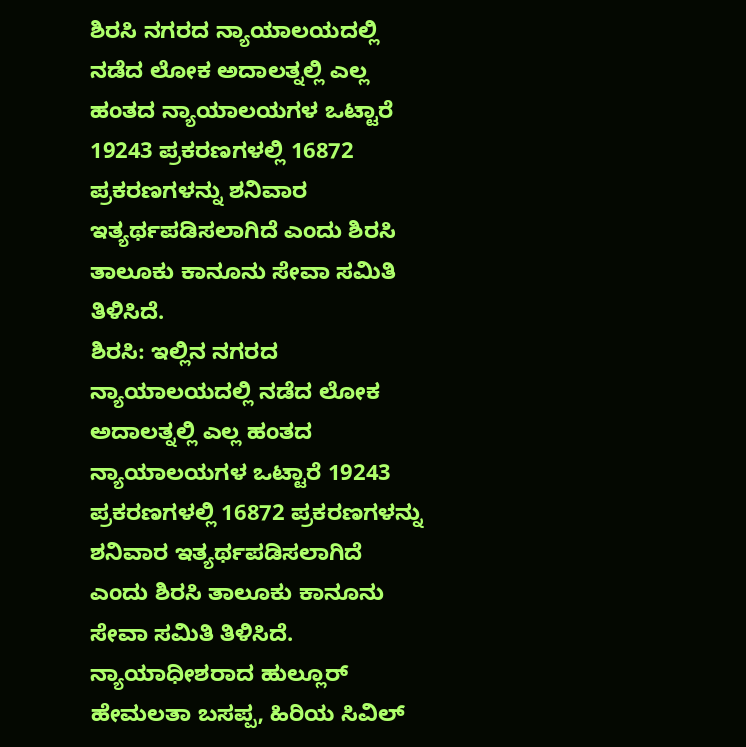ಶಿರಸಿ ನಗರದ ನ್ಯಾಯಾಲಯದಲ್ಲಿ ನಡೆದ ಲೋಕ ಅದಾಲತ್ನಲ್ಲಿ ಎಲ್ಲ ಹಂತದ ನ್ಯಾಯಾಲಯಗಳ ಒಟ್ಟಾರೆ 19243 ಪ್ರಕರಣಗಳಲ್ಲಿ 16872 ಪ್ರಕರಣಗಳನ್ನು ಶನಿವಾರ ಇತ್ಯರ್ಥಪಡಿಸಲಾಗಿದೆ ಎಂದು ಶಿರಸಿ ತಾಲೂಕು ಕಾನೂನು ಸೇವಾ ಸಮಿತಿ ತಿಳಿಸಿದೆ.
ಶಿರಸಿ: ಇಲ್ಲಿನ ನಗರದ ನ್ಯಾಯಾಲಯದಲ್ಲಿ ನಡೆದ ಲೋಕ ಅದಾಲತ್ನಲ್ಲಿ ಎಲ್ಲ ಹಂತದ ನ್ಯಾಯಾಲಯಗಳ ಒಟ್ಟಾರೆ 19243 ಪ್ರಕರಣಗಳಲ್ಲಿ 16872 ಪ್ರಕರಣಗಳನ್ನು ಶನಿವಾರ ಇತ್ಯರ್ಥಪಡಿಸಲಾಗಿದೆ ಎಂದು ಶಿರಸಿ ತಾಲೂಕು ಕಾನೂನು ಸೇವಾ ಸಮಿತಿ ತಿಳಿಸಿದೆ.
ನ್ಯಾಯಾಧೀಶರಾದ ಹುಲ್ಲೂರ್ ಹೇಮಲತಾ ಬಸಪ್ಪ, ಹಿರಿಯ ಸಿವಿಲ್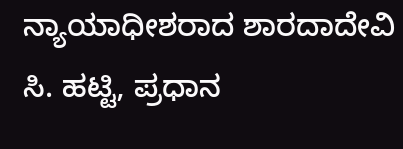ನ್ಯಾಯಾಧೀಶರಾದ ಶಾರದಾದೇವಿ ಸಿ. ಹಟ್ಟಿ, ಪ್ರಧಾನ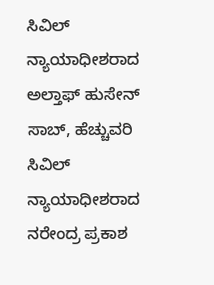ಸಿವಿಲ್ ನ್ಯಾಯಾಧೀಶರಾದ ಅಲ್ತಾಫ್ ಹುಸೇನ್ ಸಾಬ್, ಹೆಚ್ಚುವರಿ ಸಿವಿಲ್ ನ್ಯಾಯಾಧೀಶರಾದ ನರೇಂದ್ರ ಪ್ರಕಾಶ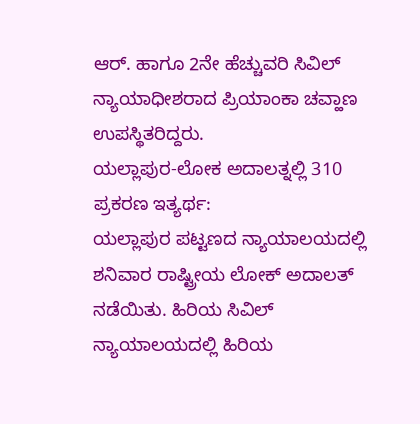ಆರ್. ಹಾಗೂ 2ನೇ ಹೆಚ್ಚುವರಿ ಸಿವಿಲ್ ನ್ಯಾಯಾಧೀಶರಾದ ಪ್ರಿಯಾಂಕಾ ಚವ್ಹಾಣ ಉಪಸ್ಥಿತರಿದ್ದರು.
ಯಲ್ಲಾಪುರ-ಲೋಕ ಅದಾಲತ್ನಲ್ಲಿ 310 ಪ್ರಕರಣ ಇತ್ಯರ್ಥ:
ಯಲ್ಲಾಪುರ ಪಟ್ಟಣದ ನ್ಯಾಯಾಲಯದಲ್ಲಿ ಶನಿವಾರ ರಾಷ್ಟ್ರೀಯ ಲೋಕ್ ಅದಾಲತ್ ನಡೆಯಿತು. ಹಿರಿಯ ಸಿವಿಲ್ ನ್ಯಾಯಾಲಯದಲ್ಲಿ ಹಿರಿಯ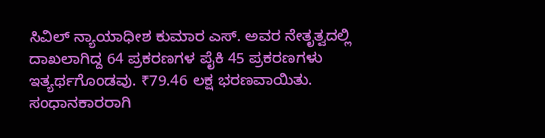ಸಿವಿಲ್ ನ್ಯಾಯಾಧೀಶ ಕುಮಾರ ಎಸ್. ಅವರ ನೇತೃತ್ವದಲ್ಲಿ ದಾಖಲಾಗಿದ್ದ 64 ಪ್ರಕರಣಗಳ ಪೈಕಿ 45 ಪ್ರಕರಣಗಳು ಇತ್ಯರ್ಥಗೊಂಡವು. ₹79.46 ಲಕ್ಷ ಭರಣವಾಯಿತು. ಸಂಧಾನಕಾರರಾಗಿ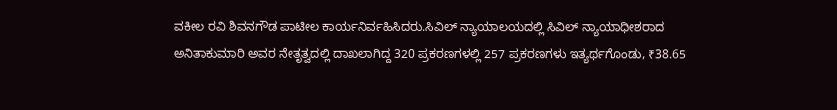ವಕೀಲ ರವಿ ಶಿವನಗೌಡ ಪಾಟೀಲ ಕಾರ್ಯನಿರ್ವಹಿಸಿದರು.ಸಿವಿಲ್ ನ್ಯಾಯಾಲಯದಲ್ಲಿ ಸಿವಿಲ್ ನ್ಯಾಯಾಧೀಶರಾದ ಅನಿತಾಕುಮಾರಿ ಅವರ ನೇತೃತ್ವದಲ್ಲಿ ದಾಖಲಾಗಿದ್ದ 320 ಪ್ರಕರಣಗಳಲ್ಲಿ 257 ಪ್ರಕರಣಗಳು ಇತ್ಯರ್ಥಗೊಂಡು, ₹38.65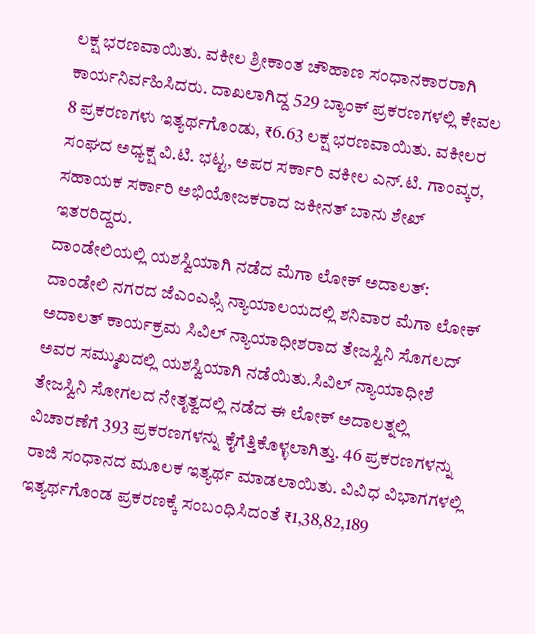ಲಕ್ಷ ಭರಣವಾಯಿತು. ವಕೀಲ ಶ್ರೀಕಾಂತ ಚೌಹಾಣ ಸಂಧಾನಕಾರರಾಗಿ ಕಾರ್ಯನಿರ್ವಹಿಸಿದರು. ದಾಖಲಾಗಿದ್ದ 529 ಬ್ಯಾಂಕ್ ಪ್ರಕರಣಗಳಲ್ಲಿ ಕೇವಲ 8 ಪ್ರಕರಣಗಳು ಇತ್ಯರ್ಥಗೊಂಡು, ₹6.63 ಲಕ್ಷ ಭರಣವಾಯಿತು. ವಕೀಲರ ಸಂಘದ ಅಧ್ಯಕ್ಷ ವಿ.ಟಿ. ಭಟ್ಟ, ಅಪರ ಸರ್ಕಾರಿ ವಕೀಲ ಎನ್.ಟಿ. ಗಾಂವ್ಕರ, ಸಹಾಯಕ ಸರ್ಕಾರಿ ಅಭಿಯೋಜಕರಾದ ಜಕೀನತ್ ಬಾನು ಶೇಖ್ ಇತರರಿದ್ದರು.
ದಾಂಡೇಲಿಯಲ್ಲಿ ಯಶಸ್ವಿಯಾಗಿ ನಡೆದ ಮೆಗಾ ಲೋಕ್ ಅದಾಲತ್:
ದಾಂಡೇಲಿ ನಗರದ ಜೆಎಂಎಫ್ಸಿ ನ್ಯಾಯಾಲಯದಲ್ಲಿ ಶನಿವಾರ ಮೆಗಾ ಲೋಕ್ ಅದಾಲತ್ ಕಾರ್ಯಕ್ರಮ ಸಿವಿಲ್ ನ್ಯಾಯಾಧೀಶರಾದ ತೇಜಸ್ವಿನಿ ಸೊಗಲದ್ ಅವರ ಸಮ್ಮುಖದಲ್ಲಿ ಯಶಸ್ವಿಯಾಗಿ ನಡೆಯಿತು.ಸಿವಿಲ್ ನ್ಯಾಯಾಧೀಶೆ ತೇಜಸ್ವಿನಿ ಸೋಗಲದ ನೇತೃತ್ವದಲ್ಲಿ ನಡೆದ ಈ ಲೋಕ್ ಅದಾಲತ್ನಲ್ಲಿ ವಿಚಾರಣೆಗೆ 393 ಪ್ರಕರಣಗಳನ್ನು ಕೈಗೆತ್ತಿಕೊಳ್ಳಲಾಗಿತ್ತು. 46 ಪ್ರಕರಣಗಳನ್ನು ರಾಜಿ ಸಂಧಾನದ ಮೂಲಕ ಇತ್ಯರ್ಥ ಮಾಡಲಾಯಿತು. ವಿವಿಧ ವಿಭಾಗಗಳಲ್ಲಿ ಇತ್ಯರ್ಥಗೊಂಡ ಪ್ರಕರಣಕ್ಕೆ ಸಂಬಂಧಿಸಿದಂತೆ ₹1,38,82,189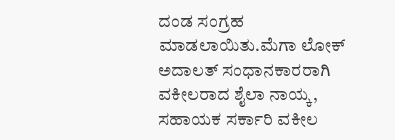ದಂಡ ಸಂಗ್ರಹ ಮಾಡಲಾಯಿತು.ಮೆಗಾ ಲೋಕ್ ಅದಾಲತ್ ಸಂಧಾನಕಾರರಾಗಿ ವಕೀಲರಾದ ಶೈಲಾ ನಾಯ್ಕ, ಸಹಾಯಕ ಸರ್ಕಾರಿ ವಕೀಲ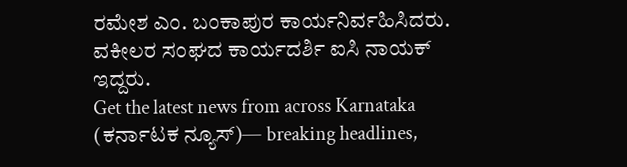ರಮೇಶ ಎಂ. ಬಂಕಾಪುರ ಕಾರ್ಯನಿರ್ವಹಿಸಿದರು. ವಕೀಲರ ಸಂಘದ ಕಾರ್ಯದರ್ಶಿ ಐಸಿ ನಾಯಕ್ ಇದ್ದರು.
Get the latest news from across Karnataka (ಕರ್ನಾಟಕ ನ್ಯೂಸ್)— breaking headlines,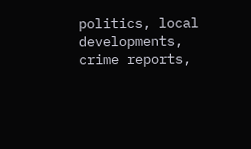politics, local developments, crime reports,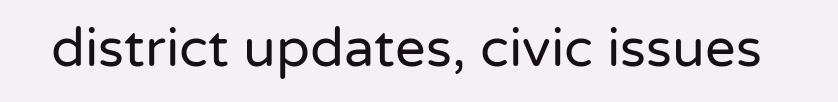district updates, civic issues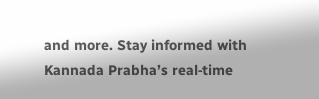and more. Stay informed with Kannada Prabha’s real‑time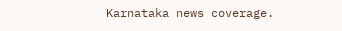Karnataka news coverage.